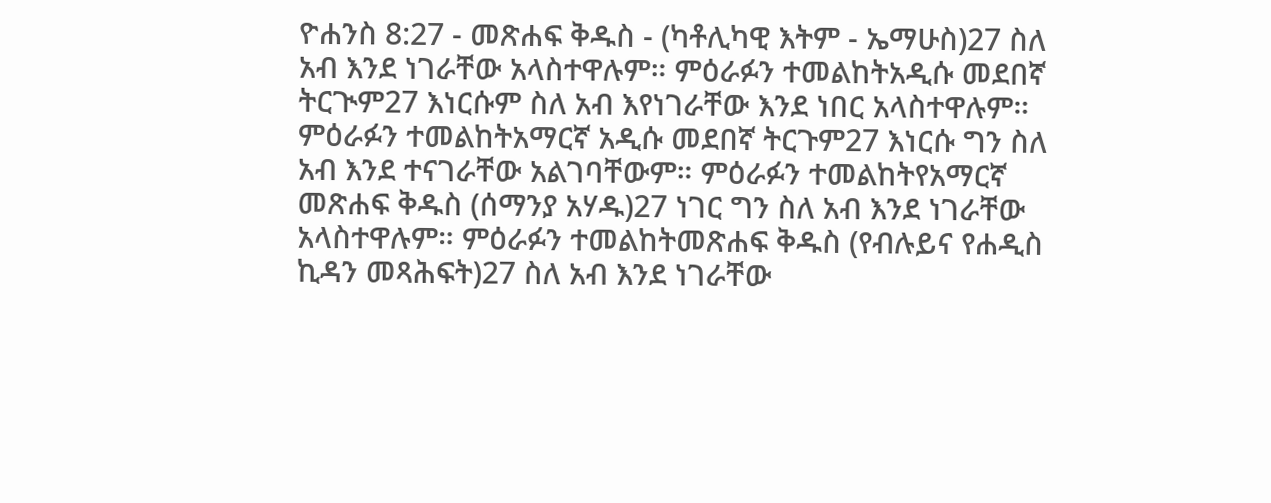ዮሐንስ 8:27 - መጽሐፍ ቅዱስ - (ካቶሊካዊ እትም - ኤማሁስ)27 ስለ አብ እንደ ነገራቸው አላስተዋሉም። ምዕራፉን ተመልከትአዲሱ መደበኛ ትርጒም27 እነርሱም ስለ አብ እየነገራቸው እንደ ነበር አላስተዋሉም። ምዕራፉን ተመልከትአማርኛ አዲሱ መደበኛ ትርጉም27 እነርሱ ግን ስለ አብ እንደ ተናገራቸው አልገባቸውም። ምዕራፉን ተመልከትየአማርኛ መጽሐፍ ቅዱስ (ሰማንያ አሃዱ)27 ነገር ግን ስለ አብ እንደ ነገራቸው አላስተዋሉም። ምዕራፉን ተመልከትመጽሐፍ ቅዱስ (የብሉይና የሐዲስ ኪዳን መጻሕፍት)27 ስለ አብ እንደ ነገራቸው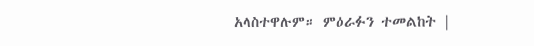አላስተዋሉም። ምዕራፉን ተመልከት |